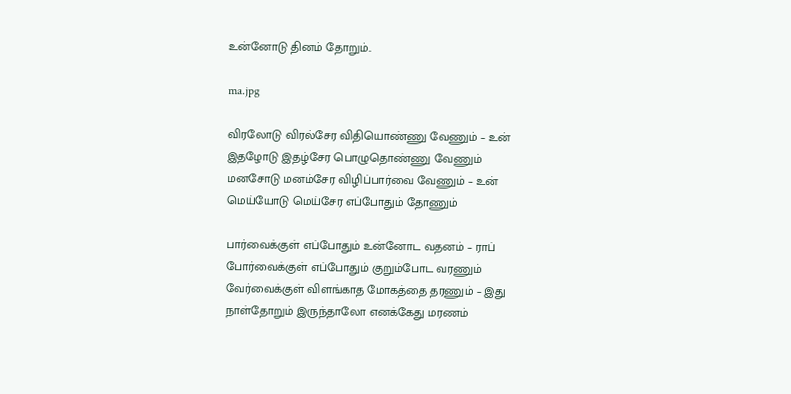உன்னோடு தினம் தோறும்..

ma.jpg

விரலோடு விரல்சேர விதியொண்ணு வேணும் – உன்
இதழோடு இதழ்சேர பொழுதொண்ணு வேணும்
மனசோடு மனம்சேர விழிப்பார்வை வேணும் – உன்
மெய்யோடு மெய்சேர எப்போதும் தோணும்

பார்வைக்குள் எப்போதும் உன்னோட வதனம் – ராப்
போர்வைக்குள் எப்போதும் குறும்போட வரணும்
வேர்வைக்குள் விளங்காத மோகத்தை தரணும் – இது
நாள்தோறும் இருந்தாலோ எனக்கேது மரணம்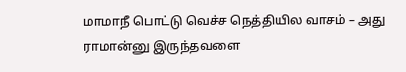மாமாநீ பொட்டு வெச்ச நெத்தியில வாசம் – அது
ராமான்னு இருந்தவளை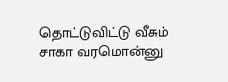தொட்டுவிட்டு வீசும்
சாகா வரமொன்னு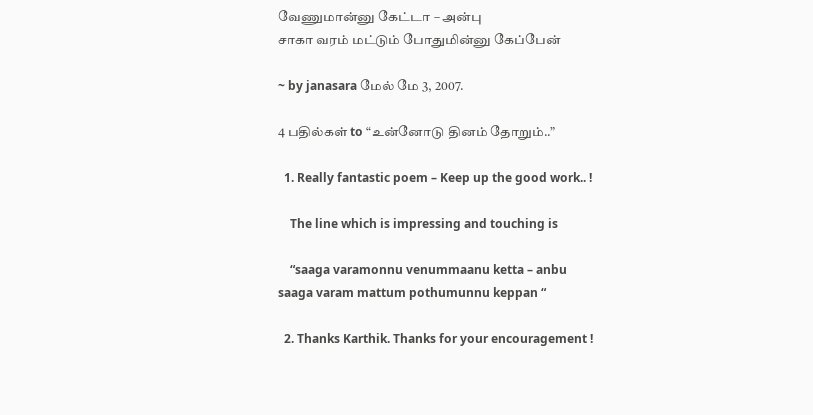வேணுமான்னு கேட்டா – அன்பு
சாகா வரம் மட்டும் போதுமின்னு கேப்பேன்

~ by janasara மேல் மே 3, 2007.

4 பதில்கள் to “உன்னோடு தினம் தோறும்..”

  1. Really fantastic poem – Keep up the good work.. !

    The line which is impressing and touching is

    “saaga varamonnu venummaanu ketta – anbu saaga varam mattum pothumunnu keppan “

  2. Thanks Karthik. Thanks for your encouragement !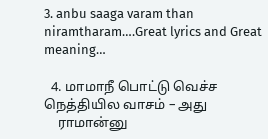3. anbu saaga varam than niramtharam….Great lyrics and Great meaning…

  4. மாமாநீ பொட்டு வெச்ச நெத்தியில வாசம் – அது
    ராமான்னு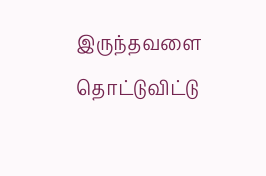இருந்தவளை தொட்டுவிட்டு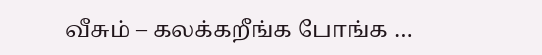வீசும் – கலக்கறீங்க போங்க …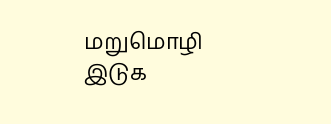மறுமொழி இடுக